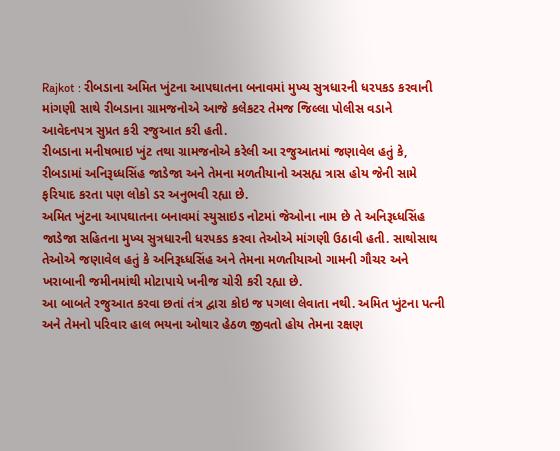Rajkot : રીબડાના અમિત ખુંટના આપઘાતના બનાવમાં મુખ્ય સુત્રધારની ધરપકડ કરવાની માંગણી સાથે રીબડાના ગ્રામજનોએ આજે કલેકટર તેમજ જિલ્લા પોલીસ વડાને આવેદનપત્ર સુપ્રત કરી રજુઆત કરી હતી.
રીબડાના મનીષભાઇ ખુંટ તથા ગ્રામજનોએ કરેલી આ રજુઆતમાં જણાવેલ હતું કે, રીબડામાં અનિરૂધ્ધસિંહ જાડેજા અને તેમના મળતીયાનો અસહ્ય ત્રાસ હોય જેની સામે ફરિયાદ કરતા પણ લોકો ડર અનુભવી રહ્યા છે.
અમિત ખુંટના આપઘાતના બનાવમાં સ્યુસાઇડ નોટમાં જેઓના નામ છે તે અનિરૂધ્ધસિંહ જાડેજા સહિતના મુખ્ય સુત્રધારની ધરપકડ કરવા તેઓએ માંગણી ઉઠાવી હતી. સાથોસાથ તેઓએ જણાવેલ હતું કે અનિરૂધ્ધસિંહ અને તેમના મળતીયાઓ ગામની ગૌચર અને ખરાબાની જમીનમાંથી મોટાપાયે ખનીજ ચોરી કરી રહ્યા છે.
આ બાબતે રજુઆત કરવા છતાં તંત્ર દ્વારા કોઇ જ પગલા લેવાતા નથી. અમિત ખુંટના પત્ની અને તેમનો પરિવાર હાલ ભયના ઓથાર હેઠળ જીવતો હોય તેમના રક્ષણ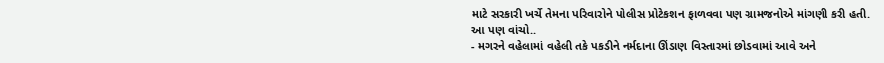માટે સરકારી ખર્ચે તેમના પરિવારોને પોલીસ પ્રોટેકશન ફાળવવા પણ ગ્રામજનોએ માંગણી કરી હતી.
આ પણ વાંચો..
- મગરને વહેલામાં વહેલી તકે પકડીને નર્મદાના ઊંડાણ વિસ્તારમાં છોડવામાં આવે અને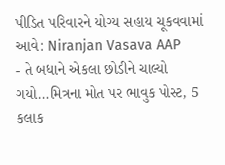પીડિત પરિવારને યોગ્ય સહાય ચૂકવવામાં આવે: Niranjan Vasava AAP
- તે બધાને એકલા છોડીને ચાલ્યો ગયો…મિત્રના મોત પર ભાવુક પોસ્ટ, 5 કલાક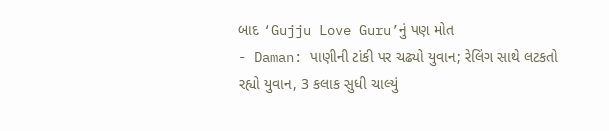બાદ ‘Gujju Love Guru’નું પણ મોત
- Daman: પાણીની ટાંકી પર ચઢ્યો યુવાન; રેલિંગ સાથે લટકતો રહ્યો યુવાન, 3 કલાક સુધી ચાલ્યું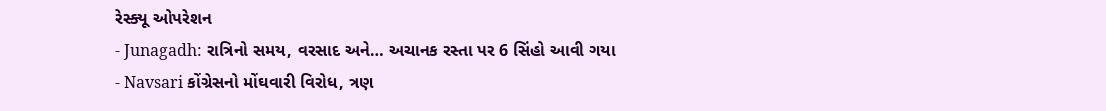રેસ્ક્યૂ ઓપરેશન
- Junagadh: રાત્રિનો સમય, વરસાદ અને… અચાનક રસ્તા પર 6 સિંહો આવી ગયા
- Navsari કોંગ્રેસનો મોંઘવારી વિરોધ, ત્રણ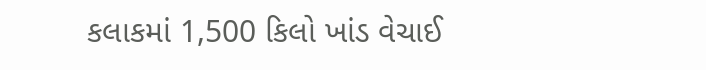કલાકમાં 1,500 કિલો ખાંડ વેચાઈ